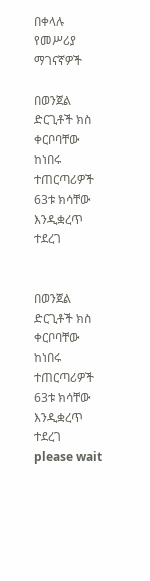በቀላሉ የመሥሪያ ማገናኛዎች

በወንጀል ድርጊቶች ክስ ቀርቦባቸው ከነበሩ ተጠርጣሪዎች 63ቱ ክሳቸው እንዲቋረጥ ተደረገ


በወንጀል ድርጊቶች ክስ ቀርቦባቸው ከነበሩ ተጠርጣሪዎች 63ቱ ክሳቸው እንዲቋረጥ ተደረገ
please wait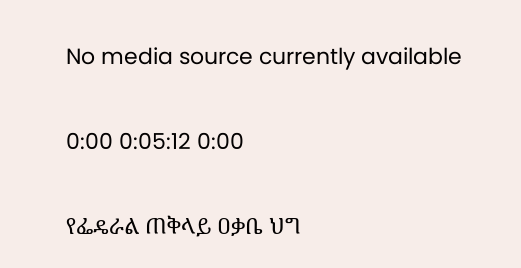No media source currently available

0:00 0:05:12 0:00

የፌዴራል ጠቅላይ ዐቃቤ ህግ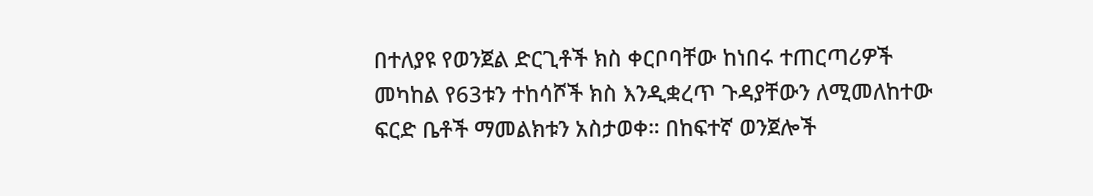በተለያዩ የወንጀል ድርጊቶች ክስ ቀርቦባቸው ከነበሩ ተጠርጣሪዎች መካከል የ63ቱን ተከሳሾች ክስ እንዲቋረጥ ጉዳያቸውን ለሚመለከተው ፍርድ ቤቶች ማመልክቱን አስታወቀ። በከፍተኛ ወንጀሎች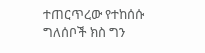ተጠርጥረው የተከሰሱ ግለሰቦች ክስ ግን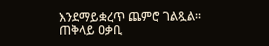እንደማይቋረጥ ጨምሮ ገልጿል። ጠቅላይ ዐቃቢ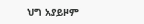ህግ አያይዞም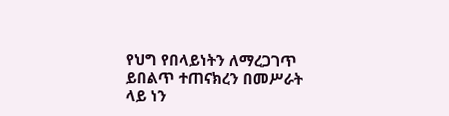የህግ የበላይነትን ለማረጋገጥ ይበልጥ ተጠናክረን በመሥራት ላይ ነን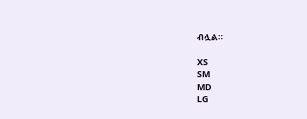ብሏል።

XS
SM
MD
LG